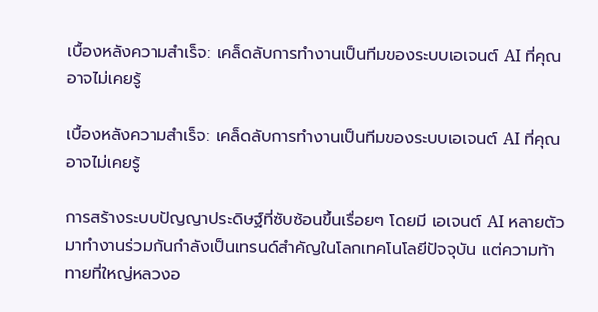เบื้องหลังความสำเร็จ: เคล็ดลับการทำงานเป็นทีมของระบบเอเจนต์ AI ที่คุณอาจไม่เคยรู้

เบื้องหลังความสำเร็จ: เคล็ดลับการทำงานเป็นทีมของระบบเอเจนต์ AI ที่คุณอาจไม่เคยรู้

การสร้างระบบปัญญาประดิษฐ์ที่ซับซ้อนขึ้นเรื่อยๆ โดยมี เอเจนต์ AI หลายตัวมาทำงานร่วมกันกำลังเป็นเทรนด์สำคัญในโลกเทคโนโลยีปัจจุบัน แต่ความท้าทายที่ใหญ่หลวงอ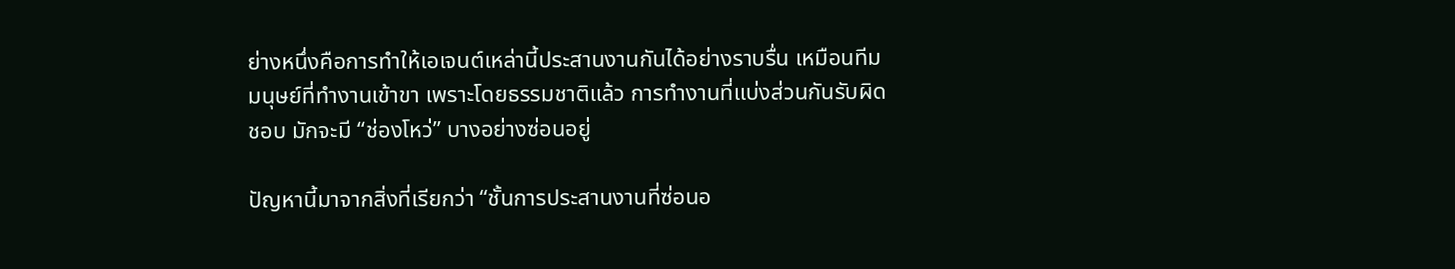ย่างหนึ่งคือการทำให้เอเจนต์เหล่านี้ประสานงานกันได้อย่างราบรื่น เหมือนทีมมนุษย์ที่ทำงานเข้าขา เพราะโดยธรรมชาติแล้ว การทำงานที่แบ่งส่วนกันรับผิดชอบ มักจะมี “ช่องโหว่” บางอย่างซ่อนอยู่

ปัญหานี้มาจากสิ่งที่เรียกว่า “ชั้นการประสานงานที่ซ่อนอ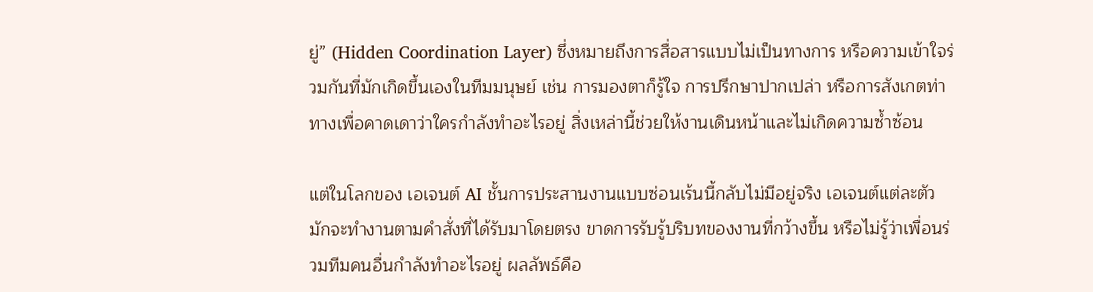ยู่” (Hidden Coordination Layer) ซึ่งหมายถึงการสื่อสารแบบไม่เป็นทางการ หรือความเข้าใจร่วมกันที่มักเกิดขึ้นเองในทีมมนุษย์ เช่น การมองตาก็รู้ใจ การปรึกษาปากเปล่า หรือการสังเกตท่าทางเพื่อคาดเดาว่าใครกำลังทำอะไรอยู่ สิ่งเหล่านี้ช่วยให้งานเดินหน้าและไม่เกิดความซ้ำซ้อน

แต่ในโลกของ เอเจนต์ AI ชั้นการประสานงานแบบซ่อนเร้นนี้กลับไม่มีอยู่จริง เอเจนต์แต่ละตัวมักจะทำงานตามคำสั่งที่ได้รับมาโดยตรง ขาดการรับรู้บริบทของงานที่กว้างขึ้น หรือไม่รู้ว่าเพื่อนร่วมทีมคนอื่นกำลังทำอะไรอยู่ ผลลัพธ์คือ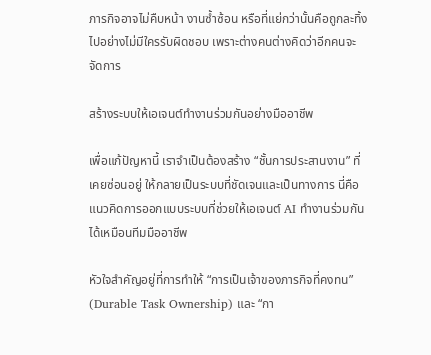ภารกิจอาจไม่คืบหน้า งานซ้ำซ้อน หรือที่แย่กว่านั้นคือถูกละทิ้งไปอย่างไม่มีใครรับผิดชอบ เพราะต่างคนต่างคิดว่าอีกคนจะจัดการ

สร้างระบบให้เอเจนต์ทำงานร่วมกันอย่างมืออาชีพ

เพื่อแก้ปัญหานี้ เราจำเป็นต้องสร้าง “ชั้นการประสานงาน” ที่เคยซ่อนอยู่ ให้กลายเป็นระบบที่ชัดเจนและเป็นทางการ นี่คือแนวคิดการออกแบบระบบที่ช่วยให้เอเจนต์ AI ทำงานร่วมกันได้เหมือนทีมมืออาชีพ

หัวใจสำคัญอยู่ที่การทำให้ “การเป็นเจ้าของภารกิจที่คงทน” (Durable Task Ownership) และ “กา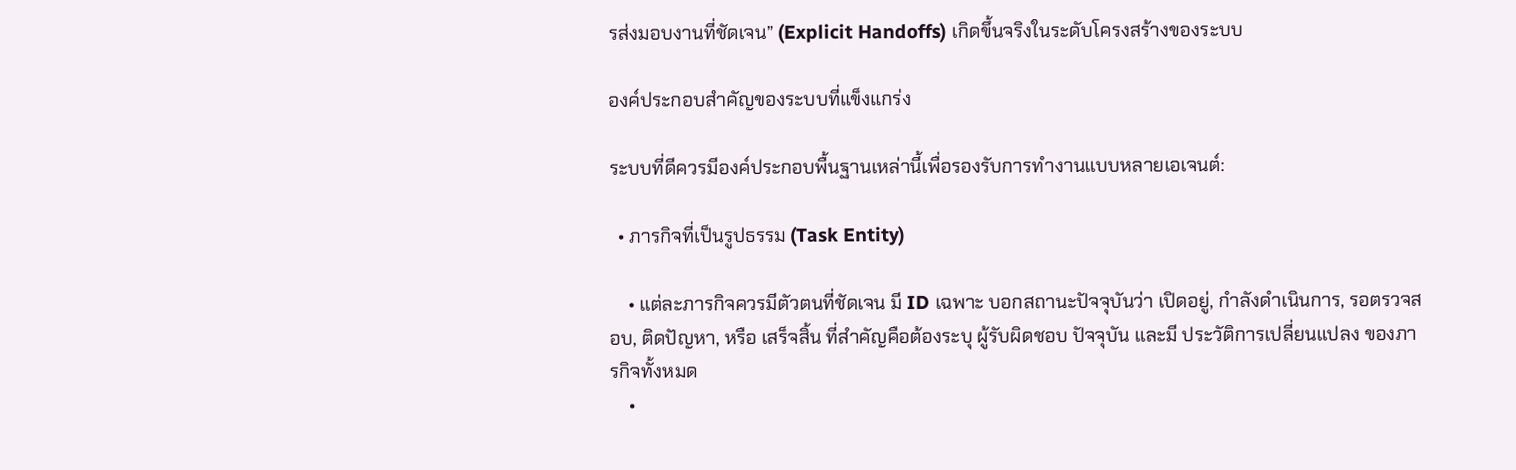รส่งมอบงานที่ชัดเจน” (Explicit Handoffs) เกิดขึ้นจริงในระดับโครงสร้างของระบบ

องค์ประกอบสำคัญของระบบที่แข็งแกร่ง

ระบบที่ดีควรมีองค์ประกอบพื้นฐานเหล่านี้เพื่อรองรับการทำงานแบบหลายเอเจนต์:

  • ภารกิจที่เป็นรูปธรรม (Task Entity)

    • แต่ละภารกิจควรมีตัวตนที่ชัดเจน มี ID เฉพาะ บอกสถานะปัจจุบันว่า เปิดอยู่, กำลังดำเนินการ, รอตรวจสอบ, ติดปัญหา, หรือ เสร็จสิ้น ที่สำคัญคือต้องระบุ ผู้รับผิดชอบ ปัจจุบัน และมี ประวัติการเปลี่ยนแปลง ของภารกิจทั้งหมด
    •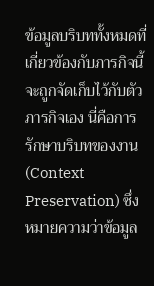ข้อมูลบริบททั้งหมดที่เกี่ยวข้องกับภารกิจนี้จะถูกจัดเก็บไว้กับตัวภารกิจเอง นี่คือการ รักษาบริบทของงาน (Context Preservation) ซึ่งหมายความว่าข้อมูล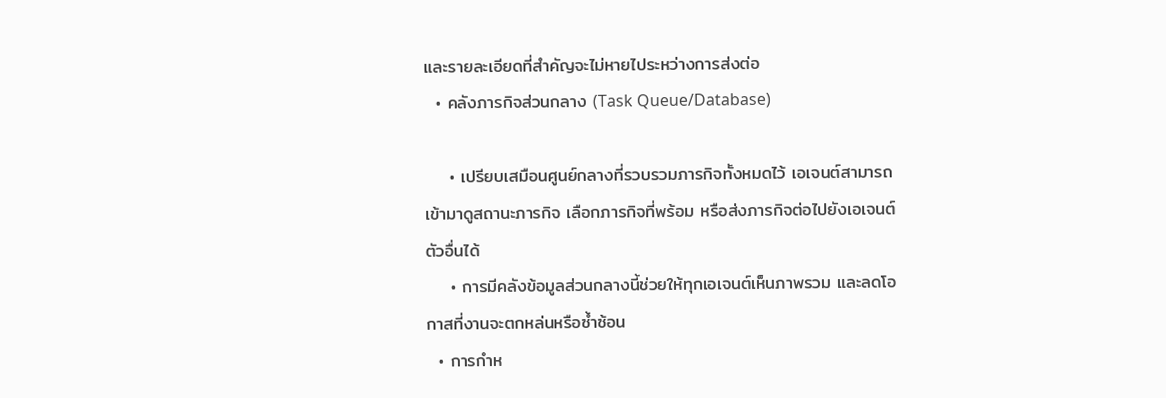และรายละเอียดที่สำคัญจะไม่หายไประหว่างการส่งต่อ
  • คลังภารกิจส่วนกลาง (Task Queue/Database)

    • เปรียบเสมือนศูนย์กลางที่รวบรวมภารกิจทั้งหมดไว้ เอเจนต์สามารถเข้ามาดูสถานะภารกิจ เลือกภารกิจที่พร้อม หรือส่งภารกิจต่อไปยังเอเจนต์ตัวอื่นได้
    • การมีคลังข้อมูลส่วนกลางนี้ช่วยให้ทุกเอเจนต์เห็นภาพรวม และลดโอกาสที่งานจะตกหล่นหรือซ้ำซ้อน
  • การกำห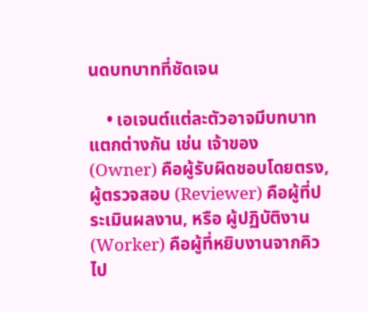นดบทบาทที่ชัดเจน

    • เอเจนต์แต่ละตัวอาจมีบทบาทแตกต่างกัน เช่น เจ้าของ (Owner) คือผู้รับผิดชอบโดยตรง, ผู้ตรวจสอบ (Reviewer) คือผู้ที่ประเมินผลงาน, หรือ ผู้ปฏิบัติงาน (Worker) คือผู้ที่หยิบงานจากคิวไป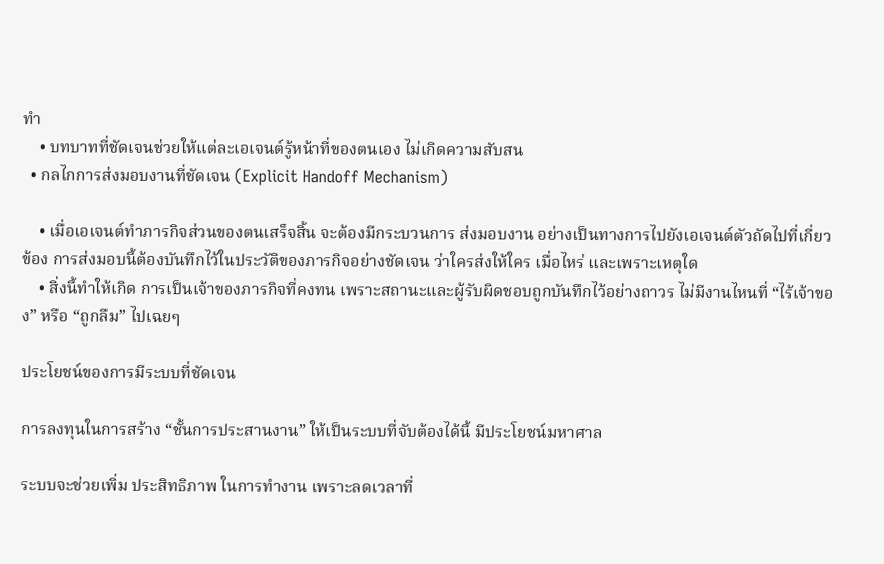ทำ
    • บทบาทที่ชัดเจนช่วยให้แต่ละเอเจนต์รู้หน้าที่ของตนเอง ไม่เกิดความสับสน
  • กลไกการส่งมอบงานที่ชัดเจน (Explicit Handoff Mechanism)

    • เมื่อเอเจนต์ทำภารกิจส่วนของตนเสร็จสิ้น จะต้องมีกระบวนการ ส่งมอบงาน อย่างเป็นทางการไปยังเอเจนต์ตัวถัดไปที่เกี่ยวข้อง การส่งมอบนี้ต้องบันทึกไว้ในประวัติของภารกิจอย่างชัดเจน ว่าใครส่งให้ใคร เมื่อไหร่ และเพราะเหตุใด
    • สิ่งนี้ทำให้เกิด การเป็นเจ้าของภารกิจที่คงทน เพราะสถานะและผู้รับผิดชอบถูกบันทึกไว้อย่างถาวร ไม่มีงานไหนที่ “ไร้เจ้าของ” หรือ “ถูกลืม” ไปเฉยๆ

ประโยชน์ของการมีระบบที่ชัดเจน

การลงทุนในการสร้าง “ชั้นการประสานงาน” ให้เป็นระบบที่จับต้องได้นี้ มีประโยชน์มหาศาล

ระบบจะช่วยเพิ่ม ประสิทธิภาพ ในการทำงาน เพราะลดเวลาที่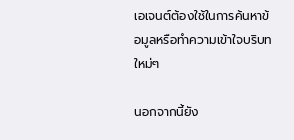เอเจนต์ต้องใช้ในการค้นหาข้อมูลหรือทำความเข้าใจบริบทใหม่ๆ

นอกจากนี้ยัง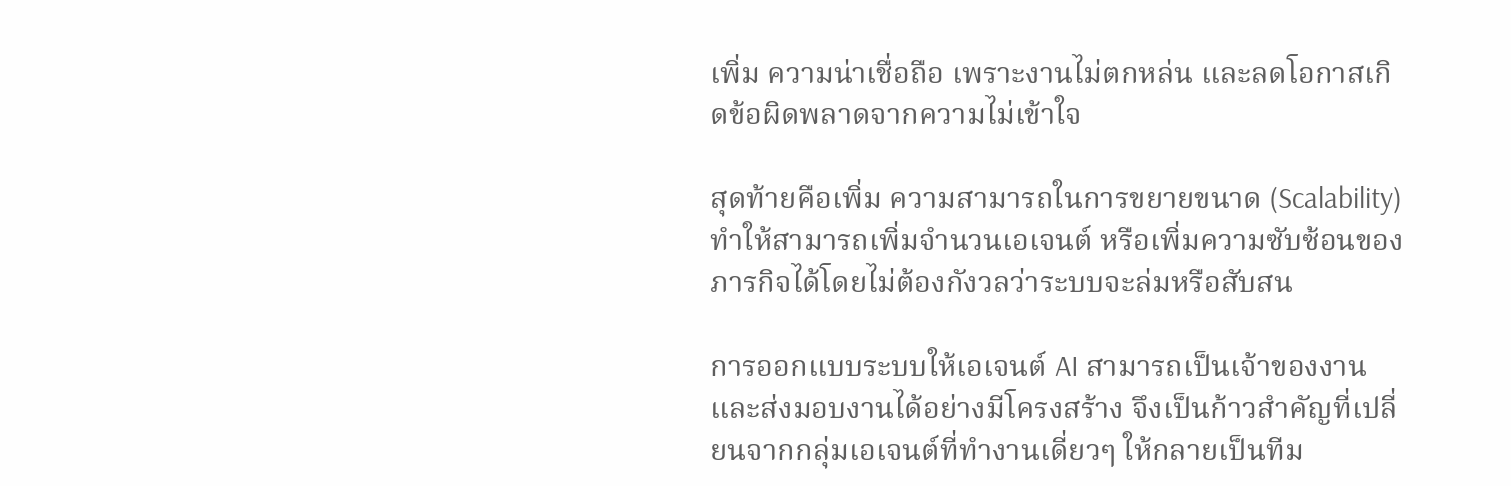เพิ่ม ความน่าเชื่อถือ เพราะงานไม่ตกหล่น และลดโอกาสเกิดข้อผิดพลาดจากความไม่เข้าใจ

สุดท้ายคือเพิ่ม ความสามารถในการขยายขนาด (Scalability) ทำให้สามารถเพิ่มจำนวนเอเจนต์ หรือเพิ่มความซับซ้อนของภารกิจได้โดยไม่ต้องกังวลว่าระบบจะล่มหรือสับสน

การออกแบบระบบให้เอเจนต์ AI สามารถเป็นเจ้าของงานและส่งมอบงานได้อย่างมีโครงสร้าง จึงเป็นก้าวสำคัญที่เปลี่ยนจากกลุ่มเอเจนต์ที่ทำงานเดี่ยวๆ ให้กลายเป็นทีม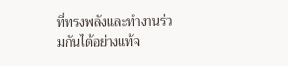ที่ทรงพลังและทำงานร่วมกันได้อย่างแท้จ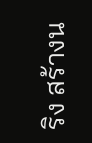ริง สร้างน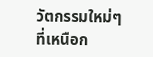วัตกรรมใหม่ๆ ที่เหนือก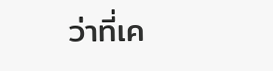ว่าที่เค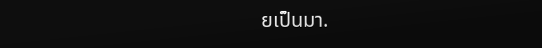ยเป็นมา.